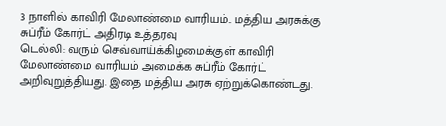3 நாளில் காவிரி மேலாண்மை வாரியம்.. மத்திய அரசுக்கு சுப்ரீம் கோர்ட் அதிரடி உத்தரவு
டெல்லி: வரும் செவ்வாய்க்கிழமைக்குள் காவிரி மேலாண்மை வாரியம் அமைக்க சுப்ரீம் கோர்ட் அறிவுறுத்தியது. இதை மத்திய அரசு ஏற்றுக்கொண்டது.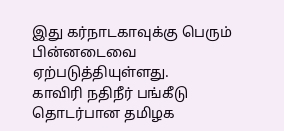இது கர்நாடகாவுக்கு பெரும் பின்னடைவை ஏற்படுத்தியுள்ளது.
காவிரி நதிநீர் பங்கீடு தொடர்பான தமிழக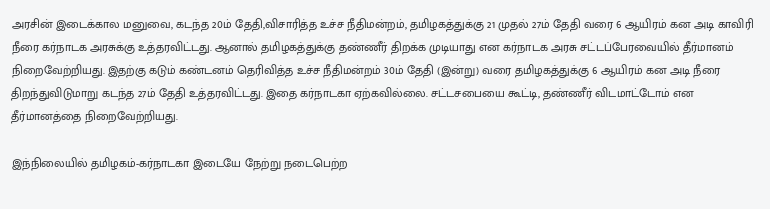அரசின் இடைக்கால மனுவை, கடந்த 20ம் தேதி,விசாரித்த உச்ச நீதிமன்றம், தமிழகத்துக்கு 21 முதல் 27ம் தேதி வரை 6 ஆயிரம் கன அடி காவிரி நீரை கர்நாடக அரசுக்கு உத்தரவிட்டது. ஆனால் தமிழகத்துக்கு தண்ணீர் திறக்க முடியாது என கர்நாடக அரசு சட்டப்பேரவையில் தீர்மானம் நிறைவேற்றியது. இதற்கு கடும் கண்டனம் தெரிவித்த உச்ச நீதிமன்றம் 30ம் தேதி (இன்று) வரை தமிழகத்துக்கு 6 ஆயிரம் கன அடி நீரை திறந்துவிடுமாறு கடந்த 27ம் தேதி உத்தரவிட்டது. இதை கர்நாடகா ஏற்கவில்லை. சட்டசபையை கூட்டி, தண்ணீர் விடமாட்டோம் என தீர்மானத்தை நிறைவேற்றியது.

இந்நிலையில் தமிழகம்-கர்நாடகா இடையே நேற்று நடைபெற்ற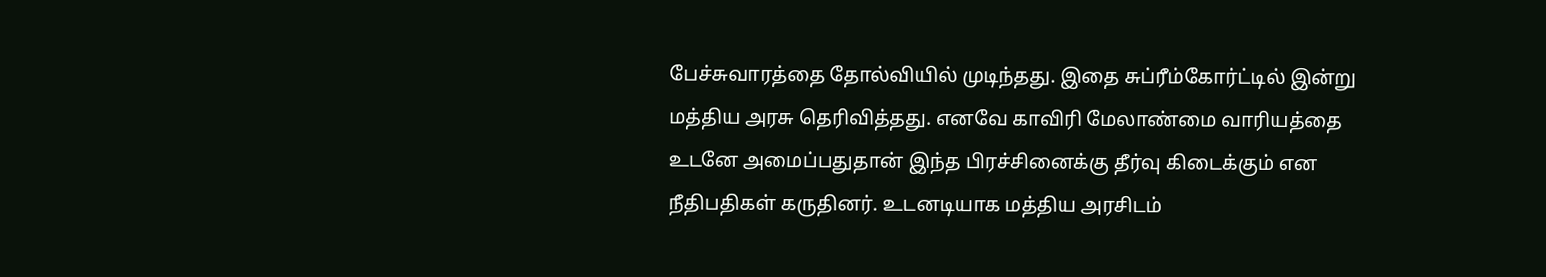பேச்சுவாரத்தை தோல்வியில் முடிந்தது. இதை சுப்ரீம்கோர்ட்டில் இன்று மத்திய அரசு தெரிவித்தது. எனவே காவிரி மேலாண்மை வாரியத்தை உடனே அமைப்பதுதான் இந்த பிரச்சினைக்கு தீர்வு கிடைக்கும் என நீதிபதிகள் கருதினர். உடனடியாக மத்திய அரசிடம்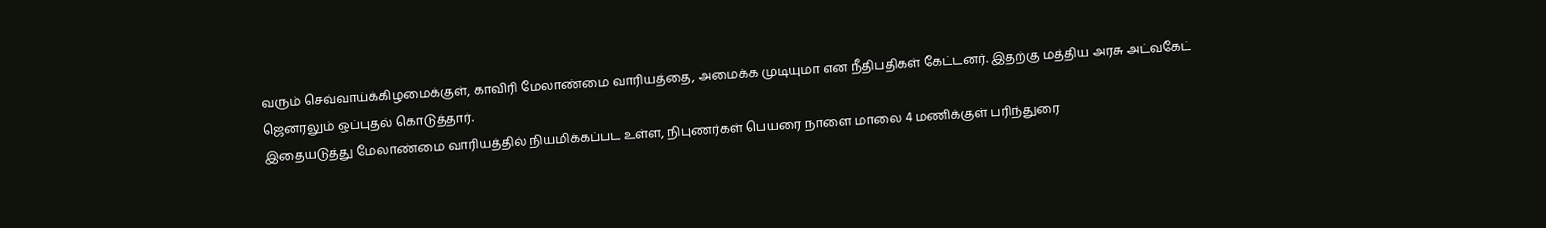வரும் செவ்வாய்க்கிழமைக்குள், காவிரி மேலாண்மை வாரியத்தை, அமைக்க முடியுமா என நீதிபதிகள் கேட்டனர். இதற்கு மத்திய அரசு அட்வகேட் ஜெனரலும் ஒப்புதல் கொடுத்தார்.
இதையடுத்து மேலாண்மை வாரியத்தில் நியமிக்கப்பட உள்ள, நிபுணர்கள் பெயரை நாளை மாலை 4 மணிக்குள் பரிந்துரை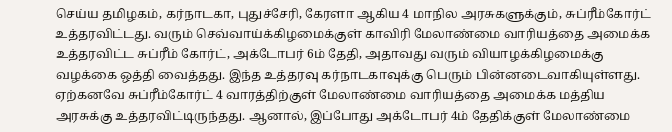செய்ய தமிழகம், கர்நாடகா, புதுச்சேரி, கேரளா ஆகிய 4 மாநில அரசுகளுக்கும், சுப்ரீம்கோர்ட் உத்தரவிட்டது. வரும் செவ்வாய்க்கிழமைக்குள் காவிரி மேலாண்மை வாரியத்தை அமைக்க உத்தரவிட்ட சுப்ரீம் கோர்ட், அக்டோபர் 6ம் தேதி, அதாவது வரும் வியாழக்கிழமைக்கு வழக்கை ஒத்தி வைத்தது. இந்த உத்தரவு கர்நாடகாவுக்கு பெரும் பின்னடைவாகியுள்ளது.
ஏற்கனவே சுப்ரீம்கோர்ட் 4 வாரத்திற்குள் மேலாண்மை வாரியத்தை அமைக்க மத்திய அரசுக்கு உத்தரவிட்டிருந்தது. ஆனால், இப்போது அக்டோபர் 4ம் தேதிக்குள் மேலாண்மை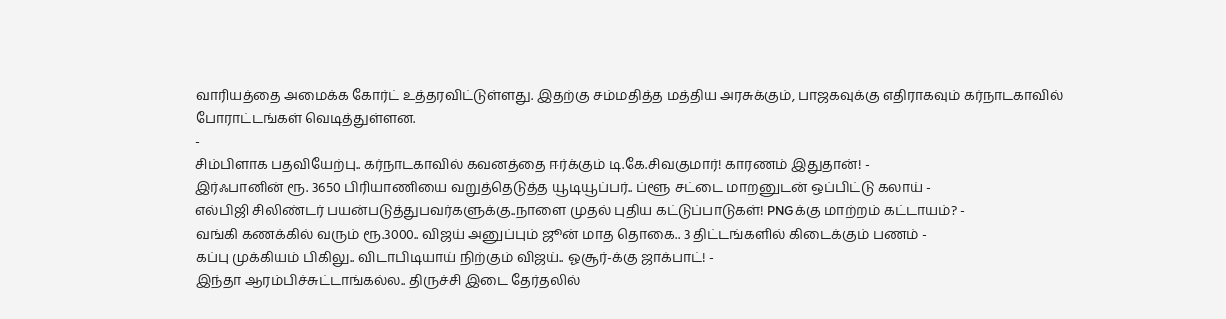வாரியத்தை அமைக்க கோர்ட் உத்தரவிட்டுள்ளது. இதற்கு சம்மதித்த மத்திய அரசுக்கும், பாஜகவுக்கு எதிராகவும் கர்நாடகாவில் போராட்டங்கள் வெடித்துள்ளன.
-
சிம்பிளாக பதவியேற்பு.. கர்நாடகாவில் கவனத்தை ஈர்க்கும் டி.கே.சிவகுமார்! காரணம் இதுதான்! -
இர்ஃபானின் ரூ. 3650 பிரியாணியை வறுத்தெடுத்த யூடியூப்பர்.. ப்ளூ சட்டை மாறனுடன் ஒப்பிட்டு கலாய் -
எல்பிஜி சிலிண்டர் பயன்படுத்துபவர்களுக்கு..நாளை முதல் புதிய கட்டுப்பாடுகள்! PNGக்கு மாற்றம் கட்டாயம்? -
வங்கி கணக்கில் வரும் ரூ.3000.. விஜய் அனுப்பும் ஜூன் மாத தொகை.. 3 திட்டங்களில் கிடைக்கும் பணம் -
கப்பு முக்கியம் பிகிலு.. விடாபிடியாய் நிற்கும் விஜய்.. ஓசூர்-க்கு ஜாக்பாட்! -
இந்தா ஆரம்பிச்சுட்டாங்கல்ல.. திருச்சி இடை தேர்தலில்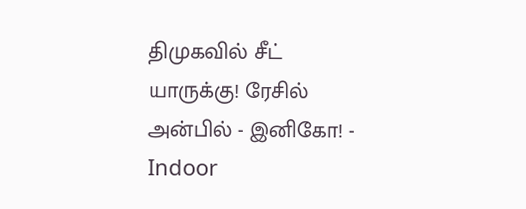திமுகவில் சீட் யாருக்கு! ரேசில் அன்பில் - இனிகோ! -
Indoor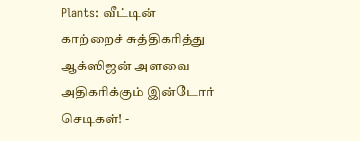Plants: வீட்டின் காற்றைச் சுத்திகரித்து ஆக்ஸிஜன் அளவை அதிகரிக்கும் இன்டோர் செடிகள்! -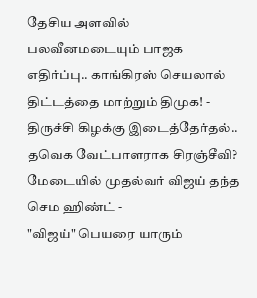தேசிய அளவில் பலவீனமடையும் பாஜக எதிர்ப்பு.. காங்கிரஸ் செயலால் திட்டத்தை மாற்றும் திமுக! -
திருச்சி கிழக்கு இடைத்தேர்தல்.. தவெக வேட்பாளராக சிரஞ்சீவி? மேடையில் முதல்வர் விஜய் தந்த செம ஹிண்ட் -
"விஜய்" பெயரை யாரும்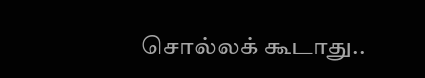சொல்லக் கூடாது..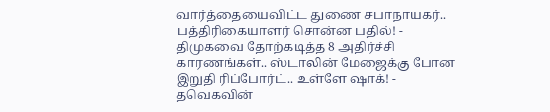வார்த்தையைவிட்ட துணை சபாநாயகர்.. பத்திரிகையாளர் சொன்ன பதில்! -
திமுகவை தோற்கடித்த 8 அதிர்ச்சி காரணங்கள்.. ஸ்டாலின் மேஜைக்கு போன இறுதி ரிப்போர்ட்.. உள்ளே ஷாக்! -
தவெகவின்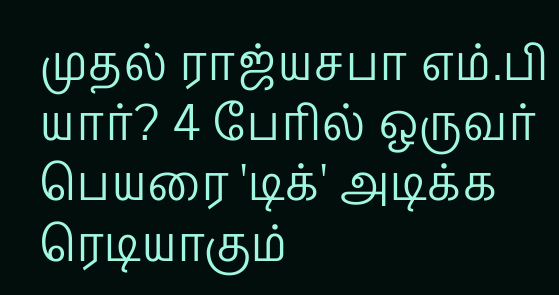முதல் ராஜ்யசபா எம்.பி யார்? 4 பேரில் ஒருவர் பெயரை 'டிக்' அடிக்க ரெடியாகும்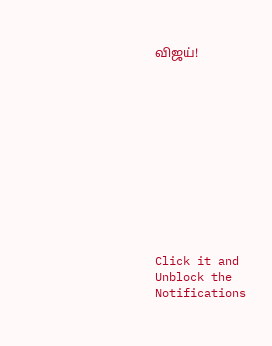விஜய்!












Click it and Unblock the Notifications